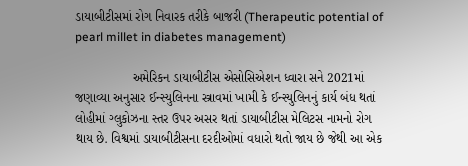ડાયાબીટીસમાં રોગ નિવારક તરીકે બાજરી (Therapeutic potential of pearl millet in diabetes management)

                અમેરિકન ડાયાબીટીસ એસોસિએશન ધ્વારા સને 2021માં જણાવ્યા અનુસાર ઈન્સ્યુલિનના સ્ત્રાવમાં ખામી કે ઈન્સ્યુલિનનું કાર્ય બંધ થતાં લોહીમાં ગ્લુકોઝના સ્તર ઉપર અસર થતાં ડાયાબીટીસ મેલિટસ નામનો રોગ થાય છે. વિશ્વમાં ડાયાબીટીસના દરદીઓમાં વધારો થતો જાય છે જેથી આ એક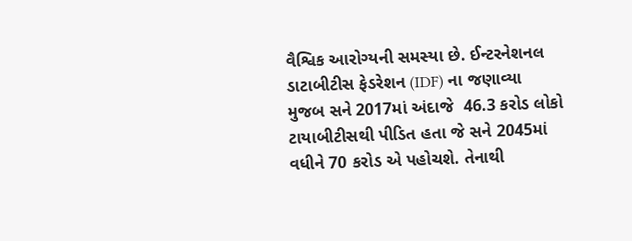વૈશ્વિક આરોગ્યની સમસ્યા છે. ઈન્ટરનેશનલ ડાટાબીટીસ ફેડરેશન (IDF) ના જણાવ્યા મુજબ સને 2017માં અંદાજે  46.3 કરોડ લોકો ટાયાબીટીસથી પીડિત હતા જે સને 2045માં વધીને 70 કરોડ એ પહોચશે. તેનાથી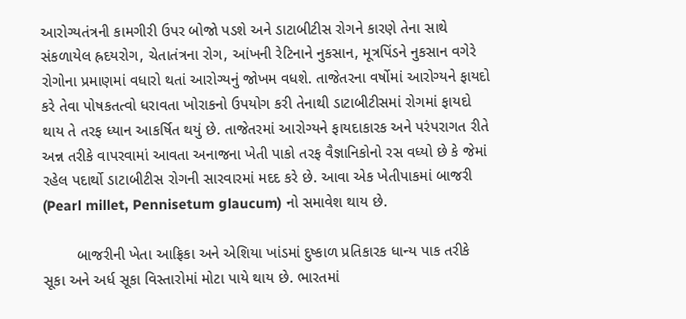આરોગ્યતંત્રની કામગીરી ઉપર બોજો પડશે અને ડાટાબીટીસ રોગને કારણે તેના સાથે સંકળાયેલ હ્રદયરોગ, ચેતાતંત્રના રોગ, આંખની રેટિનાને નુકસાન, મૂત્રપિંડને નુકસાન વગેરે રોગોના પ્રમાણમાં વધારો થતાં આરોગ્યનું જોખમ વધશે. તાજેતરના વર્ષોમાં આરોગ્યને ફાયદો કરે તેવા પોષકતત્વો ધરાવતા ખોરાકનો ઉપયોગ કરી તેનાથી ડાટાબીટીસમાં રોગમાં ફાયદો થાય તે તરફ ધ્યાન આકર્ષિત થયું છે. તાજેતરમાં આરોગ્યને ફાયદાકારક અને પરંપરાગત રીતે અન્ન તરીકે વાપરવામાં આવતા અનાજના ખેતી પાકો તરફ વૈજ્ઞાનિકોનો રસ વધ્યો છે કે જેમાં રહેલ પદાર્થો ડાટાબીટીસ રોગની સારવારમાં મદદ કરે છે. આવા એક ખેતીપાકમાં બાજરી (Pearl millet, Pennisetum glaucum) નો સમાવેશ થાય છે.

        બાજરીની ખેતા આફ્રિકા અને એશિયા ખાંડમાં દુષ્કાળ પ્રતિકારક ધાન્ય પાક તરીકે સૂકા અને અર્ધ સૂકા વિસ્તારોમાં મોટા પાયે થાય છે. ભારતમાં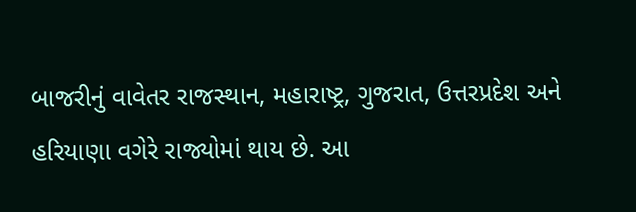બાજરીનું વાવેતર રાજસ્થાન, મહારાષ્ટ્ર, ગુજરાત, ઉત્તરપ્રદેશ અને હરિયાણા વગેરે રાજ્યોમાં થાય છે. આ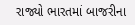રાજ્યો ભારતમાં બાજરીના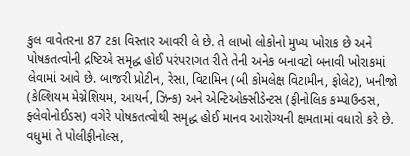કુલ વાવેતરના 87 ટકા વિસ્તાર આવરી લે છે. તે લાખો લોકોનો મુખ્ય ખોરાક છે અને પોષકતત્વોની દ્રષ્ટિએ સમૃદ્ધ હોઈ પરંપરાગત રીતે તેની અનેક બનાવટો બનાવી ખોરાકમાં લેવામાં આવે છે. બાજરી પ્રોટીન, રેસા, વિટામિન (બી કોમલેક્ષ વિટામીન, ફોલેટ), ખનીજો (કેલ્શિયમ મેગ્નેશિયમ, આયર્ન, ઝિન્ક) અને એન્ટિઓક્સીડેન્ટસ (ફીનોલિક કમ્પાઉન્ડસ, ફ્લેવોનોઈડસ) વગેરે પોષકતત્વોથી સમૃદ્ધ હોઈ માનવ આરોગ્યની ક્ષમતામાં વધારો કરે છે. વધુમાં તે પોલીફીનોલ્સ,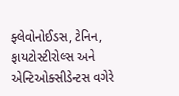ફ્લેવોનોઈડસ, ટેનિન, ફાયટોસ્ટીરોલ્સ અને એન્ટિઓક્સીડેન્ટસ વગેરે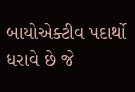બાયોએક્ટીવ પદાર્થો ધરાવે છે જે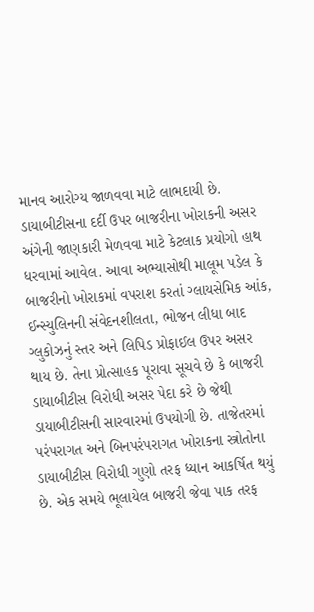માનવ આરોગ્ય જાળવવા માટે લાભદાયી છે. ડાયાબીટીસના દર્દી ઉપર બાજરીના ખોરાકની અસર અંગેની જાણકારી મેળવવા માટે કેટલાક પ્રયોગો હાથ ધરવામાં આવેલ. આવા અભ્યાસોથી માલૂમ પડેલ કે બાજરીનો ખોરાકમાં વપરાશ કરતાં ગ્લાયસેમિક આંક, ઈન્સ્યુલિનની સંવેદનશીલતા, ભોજન લીધા બાદ ગ્લુકોઝનું સ્તર અને લિપિડ પ્રોફાઈલ ઉપર અસર થાય છે. તેના પ્રોત્સાહક પૂરાવા સૂચવે છે કે બાજરી ડાયાબીટીસ વિરોધી અસર પેદા કરે છે જેથી ડાયાબીટીસની સારવારમાં ઉપયોગી છે. તાજેતરમાં પરંપરાગત અને બિનપરંપરાગત ખોરાકના સ્ત્રોતોના ડાયાબીટીસ વિરોધી ગુણો તરફ ધ્યાન આકર્ષિત થયું છે. એક સમયે ભૂલાયેલ બાજરી જેવા પાક તરફ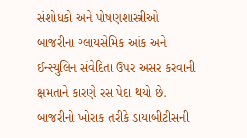સંશોધકો અને પોષણશાસ્ત્રીઓ બાજરીના ગ્લાયસેમિક આંક અને ઈન્સ્યુલિન સંવેદિતા ઉપર અસર કરવાની ક્ષમતાને કારણે રસ પેદા થયો છે. બાજરીનો ખોરાક તરીકે ડાયાબીટીસની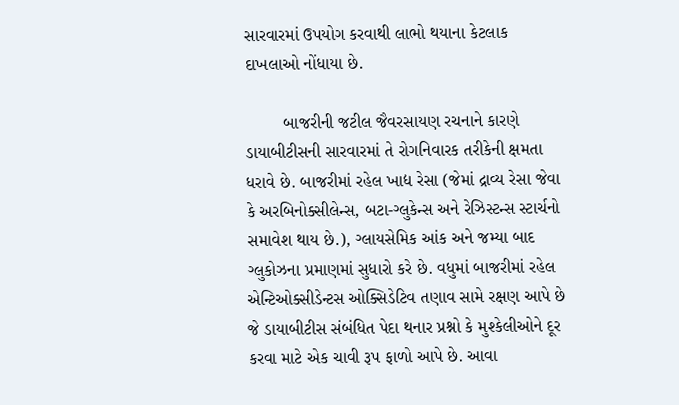સારવારમાં ઉપયોગ કરવાથી લાભો થયાના કેટલાક દાખલાઓ નોંધાયા છે.

        બાજરીની જટીલ જૈવરસાયણ રચનાને કારણે ડાયાબીટીસની સારવારમાં તે રોગનિવારક તરીકેની ક્ષમતા ધરાવે છે. બાજરીમાં રહેલ ખાદ્ય રેસા (જેમાં દ્રાવ્ય રેસા જેવા કે અરબિનોક્સીલેન્સ, બટા-ગ્લુકેન્સ અને રેઝિસ્ટન્સ સ્ટાર્ચનો સમાવેશ થાય છે.), ગ્લાયસેમિક આંક અને જમ્યા બાદ ગ્લુકોઝના પ્રમાણમાં સુધારો કરે છે. વધુમાં બાજરીમાં રહેલ એન્ટિઓક્સીડેન્ટસ ઓક્સિડેટિવ તણાવ સામે રક્ષણ આપે છે જે ડાયાબીટીસ સંબંધિત પેદા થનાર પ્રશ્નો કે મુશ્કેલીઓને દૂર કરવા માટે એક ચાવી રૂપ ફાળો આપે છે. આવા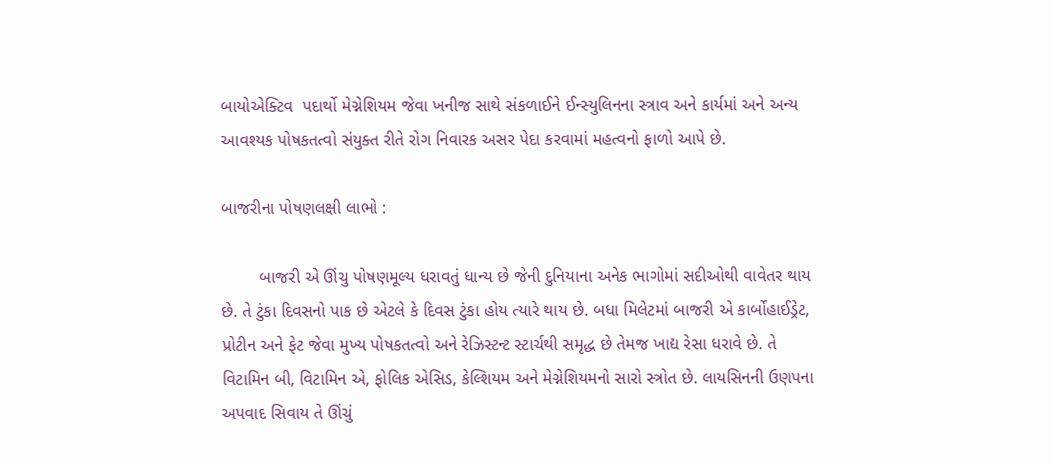બાયોએક્ટિવ  પદાર્થો મેગ્નેશિયમ જેવા ખનીજ સાથે સંકળાઈને ઈન્સ્યુલિનના સ્ત્રાવ અને કાર્યમાં અને અન્ય આવશ્યક પોષકતત્વો સંયુક્ત રીતે રોગ નિવારક અસર પેદા કરવામાં મહત્વનો ફાળો આપે છે.

બાજરીના પોષણલક્ષી લાભો :

        બાજરી એ ઊંચુ પોષણમૂલ્ય ધરાવતું ધાન્ય છે જેની દુનિયાના અનેક ભાગોમાં સદીઓથી વાવેતર થાય છે. તે ટુંકા દિવસનો પાક છે એટલે કે દિવસ ટુંકા હોય ત્યારે થાય છે. બધા મિલેટમાં બાજરી એ કાર્બોહાઈડ્રેટ, પ્રોટીન અને ફેટ જેવા મુખ્ય પોષકતત્વો અને રેઝિસ્ટન્ટ સ્ટાર્ચથી સમૃદ્ધ છે તેમજ ખાદ્ય રેસા ધરાવે છે. તે વિટામિન બી, વિટામિન એ, ફોલિક એસિડ, કેલ્શિયમ અને મેગ્નેશિયમનો સારો સ્ત્રોત છે. લાયસિનની ઉણપના અપવાદ સિવાય તે ઊંચું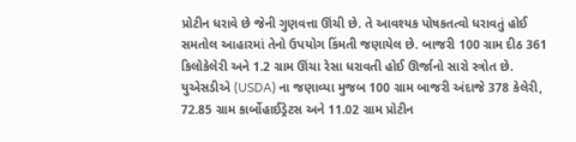પ્રોટીન ધરાવે છે જેની ગુણવત્તા ઊંચી છે. તે આવશ્યક પોષકતત્વો ધરાવતું હોઈ સમતોલ આહારમાં તેનો ઉપયોગ કિંમતી જણાયેલ છે. બાજરી 100 ગ્રામ દીઠ 361 કિલોકેલેરી અને 1.2 ગ્રામ ઊંચા રેસા ધરાવતી હોઈ ઊર્જાનો સારો સ્ત્રોત છે. યુએસડીએ (USDA) ના જણાવ્યા મુજબ 100 ગ્રામ બાજરી અંદાજે 378 કેલેરી, 72.85 ગ્રામ કાર્બોહાઈડ્રેટસ અને 11.02 ગ્રામ પ્રોટીન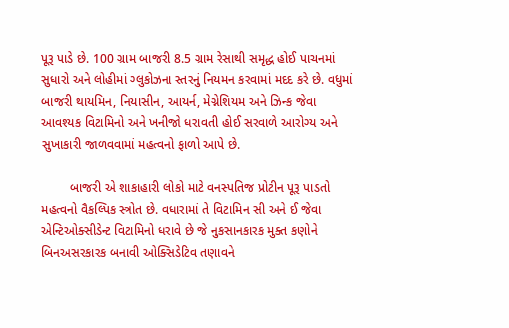પૂરૂ પાડે છે. 100 ગ્રામ બાજરી 8.5 ગ્રામ રેસાથી સમૃદ્ધ હોઈ પાચનમાં સુધારો અને લોહીમાં ગ્લુકોઝના સ્તરનું નિયમન કરવામાં મદદ કરે છે. વધુમાં બાજરી થાયમિન, નિયાસીન, આયર્ન, મેગ્નેશિયમ અને ઝિન્ક જેવા આવશ્યક વિટામિનો અને ખનીજો ધરાવતી હોઈ સરવાળે આરોગ્ય અને સુખાકારી જાળવવામાં મહત્વનો ફાળો આપે છે.

        બાજરી એ શાકાહારી લોકો માટે વનસ્પતિજ પ્રોટીન પૂરૂ પાડતો મહત્વનો વૈકલ્પિક સ્ત્રોત છે. વધારામાં તે વિટામિન સી અને ઈ જેવા એન્ટિઓક્સીડેન્ટ વિટામિનો ધરાવે છે જે નુકસાનકારક મુક્ત કણોને બિનઅસરકારક બનાવી ઓક્સિડેટિવ તણાવને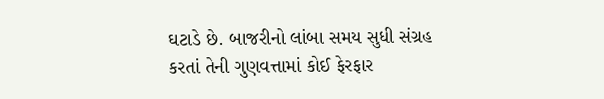ઘટાડે છે. બાજરીનો લાંબા સમય સુધી સંગ્રહ કરતાં તેની ગુણવત્તામાં કોઈ ફેરફાર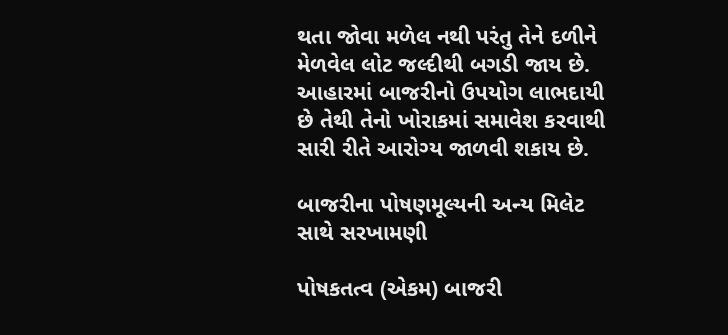થતા જોવા મળેલ નથી પરંતુ તેને દળીને મેળવેલ લોટ જલ્દીથી બગડી જાય છે. આહારમાં બાજરીનો ઉપયોગ લાભદાયી છે તેથી તેનો ખોરાકમાં સમાવેશ કરવાથી સારી રીતે આરોગ્ય જાળવી શકાય છે.

બાજરીના પોષણમૂલ્યની અન્ય મિલેટ સાથે સરખામણી

પોષકતત્વ (એકમ) બાજરી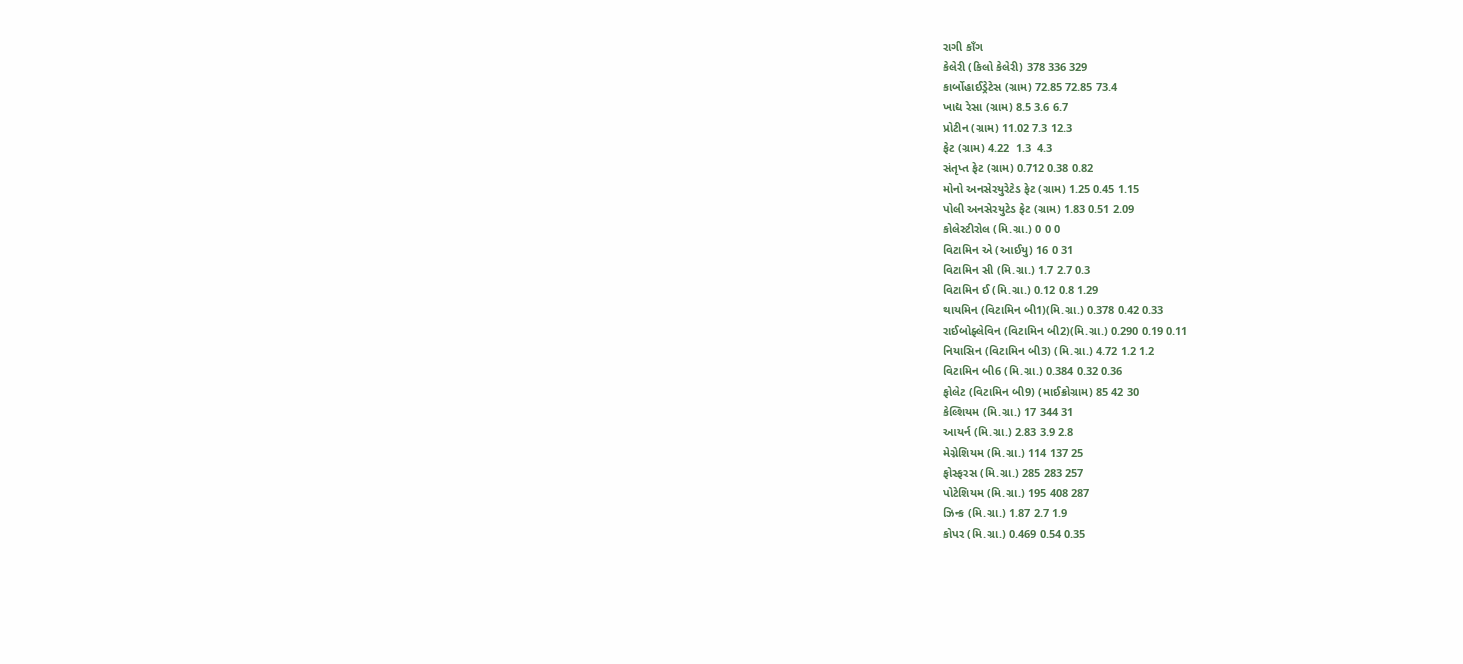રાગી કાઁગ
કેલેરી (કિલો કેલેરી) 378 336 329
કાર્બોહાઈડ્રેટેસ (ગ્રામ) 72.85 72.85 73.4
ખાદ્ય રેસા (ગ્રામ) 8.5 3.6 6.7
પ્રોટીન (ગ્રામ) 11.02 7.3 12.3
ફેટ (ગ્રામ) 4.22  1.3  4.3
સંતૃપ્ત ફેટ (ગ્રામ) 0.712 0.38 0.82
મોનો અનસેરયુરેટેડ ફેટ (ગ્રામ) 1.25 0.45 1.15
પોલી અનસેરયુટેડ ફેટ (ગ્રામ) 1.83 0.51 2.09
કોલેસ્ટીરોલ (મિ.ગ્રા.) 0 0 0
વિટામિન એ (આઈયુ) 16 0 31
વિટામિન સી (મિ.ગ્રા.) 1.7 2.7 0.3
વિટામિન ઈ (મિ.ગ્રા.) 0.12 0.8 1.29
થાયમિન (વિટામિન બી1)(મિ.ગ્રા.) 0.378 0.42 0.33
રાઈબોફ્લેવિન (વિટામિન બી2)(મિ.ગ્રા.) 0.290 0.19 0.11
નિયાસિન (વિટામિન બી3) (મિ.ગ્રા.) 4.72 1.2 1.2
વિટામિન બી6 (મિ.ગ્રા.) 0.384 0.32 0.36
ફોલેટ (વિટામિન બી9) (માઈક્રોગ્રામ) 85 42 30
કેલ્શિયમ (મિ.ગ્રા.) 17 344 31
આયર્ન (મિ.ગ્રા.) 2.83 3.9 2.8
મેગ્નેશિયમ (મિ.ગ્રા.) 114 137 25
ફોસ્ફરસ (મિ.ગ્રા.) 285 283 257
પોટેશિયમ (મિ.ગ્રા.) 195 408 287
ઝિન્ક (મિ.ગ્રા.) 1.87 2.7 1.9
કોપર (મિ.ગ્રા.) 0.469 0.54 0.35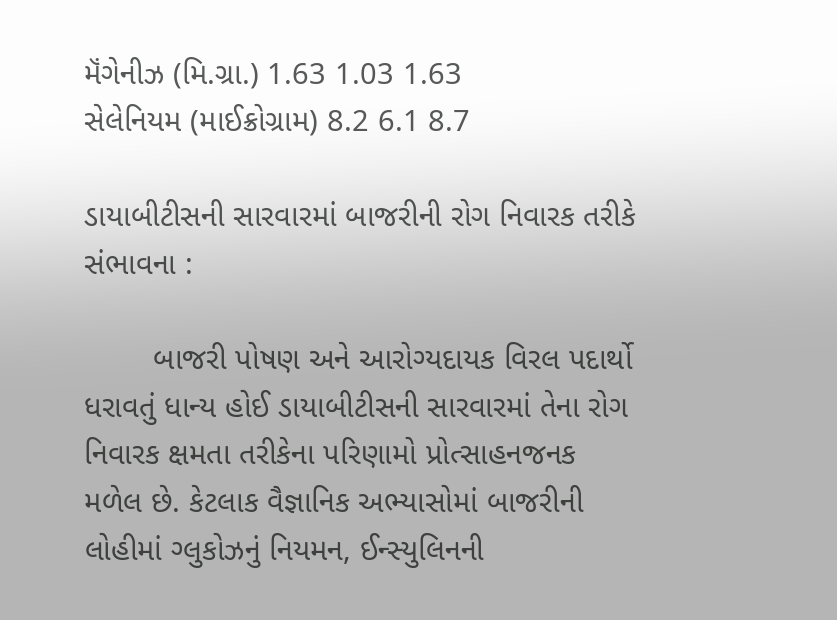મૅંગેનીઝ (મિ.ગ્રા.) 1.63 1.03 1.63
સેલેનિયમ (માઈક્રોગ્રામ) 8.2 6.1 8.7

ડાયાબીટીસની સારવારમાં બાજરીની રોગ નિવારક તરીકે સંભાવના :

        બાજરી પોષણ અને આરોગ્યદાયક વિરલ પદાર્થો ધરાવતું ધાન્ય હોઈ ડાયાબીટીસની સારવારમાં તેના રોગ નિવારક ક્ષમતા તરીકેના પરિણામો પ્રોત્સાહનજનક મળેલ છે. કેટલાક વૈજ્ઞાનિક અભ્યાસોમાં બાજરીની લોહીમાં ગ્લુકોઝનું નિયમન, ઈન્સ્યુલિનની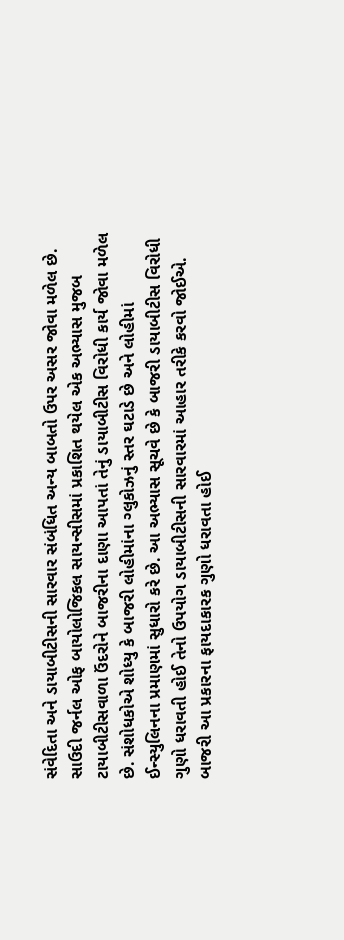સંવેદિતા અને ડાયાબીટીસની સારવાર સંબંધિત અન્ય બાબતો ઉપર અસર જોવા મળેલ છે. સાઉદી જર્નલ ઓફ બાયોલોજિકલ સાયન્સીસમાં પ્રકાશિત થયેલ એક અભ્યાસ મુજબ ટાયાબીટીસવાળા ઉંદરોને બાજરીના દાણા આપતાં તેનું ડાયાબીટીસ વિરોધી કાર્ય જોવા મળેલ છે. સંશોધકોએ શોધ્યુ કે બાજરી લોહીમાંના ગ્લુકોઝનું સ્તર ઘટાડે છે અને લોહીમાં ઈન્સ્યુલિનના પ્રમાણમાં સુધારો કરે છે. આ અભ્યાસ સૂચવે છે કે બાજરી ડાયાબીટીસ વિરોધી ગુણો ધરાવતી હોઈ તેનો ઉપયોગ ડાયાબીટીસની સારવારમાં આહાર તરીકે કરવો જોઈએ. બાજરી આ પ્રકારના ફાયદાકારક ગુણો ધરાવતા હોઈ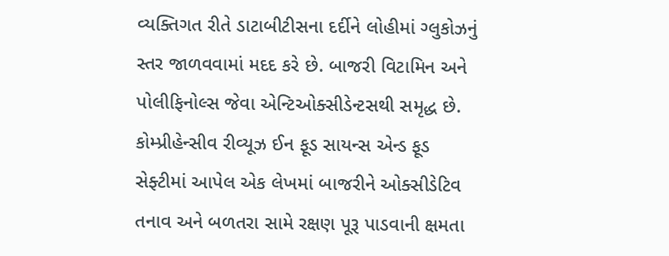વ્યક્તિગત રીતે ડાટાબીટીસના દર્દીને લોહીમાં ગ્લુકોઝનું સ્તર જાળવવામાં મદદ કરે છે. બાજરી વિટામિન અને પોલીફિનોલ્સ જેવા એન્ટિઓક્સીડેન્ટસથી સમૃદ્ધ છે. કોમ્પ્રીહેન્સીવ રીવ્યૂઝ ઈન ફૂડ સાયન્સ એન્ડ ફૂડ સેફ્ટીમાં આપેલ એક લેખમાં બાજરીને ઓક્સીડેટિવ તનાવ અને બળતરા સામે રક્ષણ પૂરૂ પાડવાની ક્ષમતા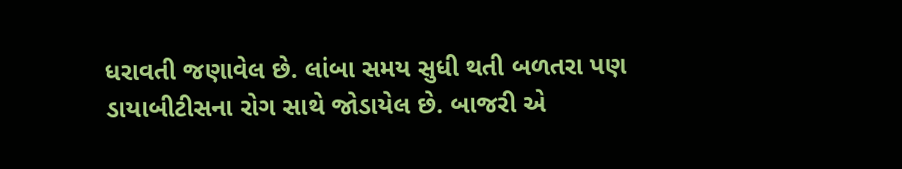ધરાવતી જણાવેલ છે. લાંબા સમય સુધી થતી બળતરા પણ ડાયાબીટીસના રોગ સાથે જોડાયેલ છે. બાજરી એ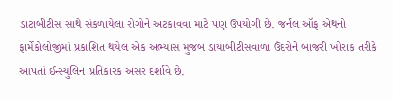ડાટાબીટીસ સાથે સંકળાયેલા રોગોને અટકાવવા માટે પણ ઉપયોગી છે. જર્નલ ઑફ એથનો ફાર્મેકોલોજીમાં પ્રકાશિત થયેલ એક અભ્યાસ મુજબ ડાયાબીટીસવાળા ઉંદરોને બાજરી ખોરાક તરીકે આપતાં ઈન્સ્યુલિન પ્રતિકારક અસર દર્શાવે છે.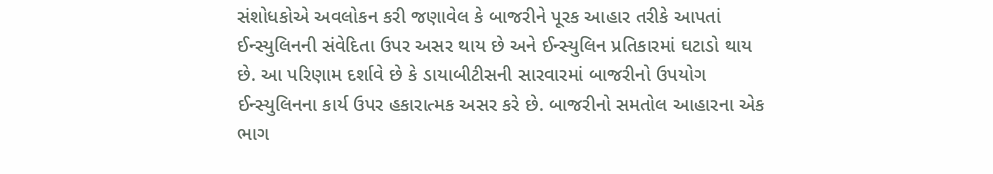સંશોધકોએ અવલોકન કરી જણાવેલ કે બાજરીને પૂરક આહાર તરીકે આપતાં ઈન્સ્યુલિનની સંવેદિતા ઉપર અસર થાય છે અને ઈન્સ્યુલિન પ્રતિકારમાં ઘટાડો થાય છે. આ પરિણામ દર્શાવે છે કે ડાયાબીટીસની સારવારમાં બાજરીનો ઉપયોગ ઈન્સ્યુલિનના કાર્ય ઉપર હકારાત્મક અસર કરે છે. બાજરીનો સમતોલ આહારના એક ભાગ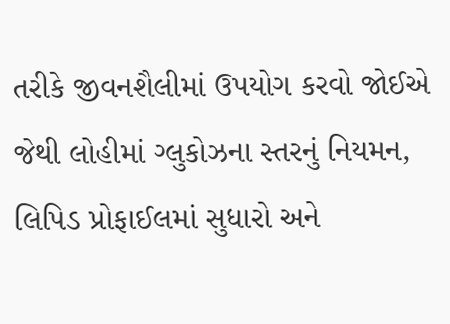તરીકે જીવનશૈલીમાં ઉપયોગ કરવો જોઈએ જેથી લોહીમાં ગ્લુકોઝના સ્તરનું નિયમન, લિપિડ પ્રોફાઈલમાં સુધારો અને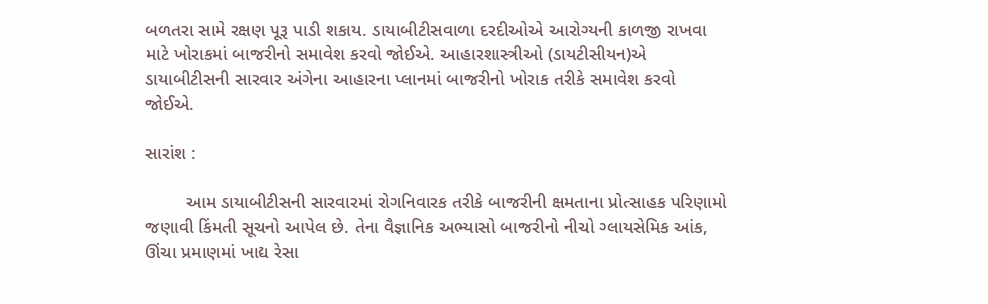બળતરા સામે રક્ષણ પૂરૂ પાડી શકાય. ડાયાબીટીસવાળા દરદીઓએ આરોગ્યની કાળજી રાખવા માટે ખોરાકમાં બાજરીનો સમાવેશ કરવો જોઈએ. આહારશાસ્ત્રીઓ (ડાયટીસીયન)એ ડાયાબીટીસની સારવાર અંગેના આહારના પ્લાનમાં બાજરીનો ખોરાક તરીકે સમાવેશ કરવો જોઈએ.

સારાંશ :

        આમ ડાયાબીટીસની સારવારમાં રોગનિવારક તરીકે બાજરીની ક્ષમતાના પ્રોત્સાહક પરિણામો જણાવી કિંમતી સૂચનો આપેલ છે. તેના વૈજ્ઞાનિક અભ્યાસો બાજરીનો નીચો ગ્લાયસેમિક આંક, ઊંચા પ્રમાણમાં ખાદ્ય રેસા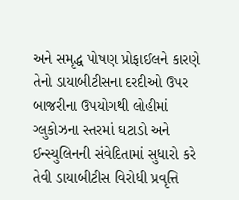અને સમૃદ્ધ પોષણ પ્રોફાઈલને કારણે તેનો ડાયાબીટીસના દરદીઓ ઉપર બાજરીના ઉપયોગથી લોહીમાં ગ્લુકોઝના સ્તરમાં ઘટાડો અને ઈન્સ્યુલિનની સંવેદિતામાં સુધારો કરે તેવી ડાયાબીટીસ વિરોધી પ્રવૃત્તિ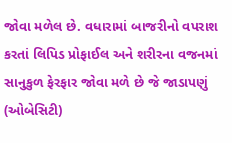જોવા મળેલ છે. વધારામાં બાજરીનો વપરાશ કરતાં લિપિડ પ્રોફાઈલ અને શરીરના વજનમાં સાનુકુળ ફેરફાર જોવા મળે છે જે જાડાપણું (ઓબેસિટી)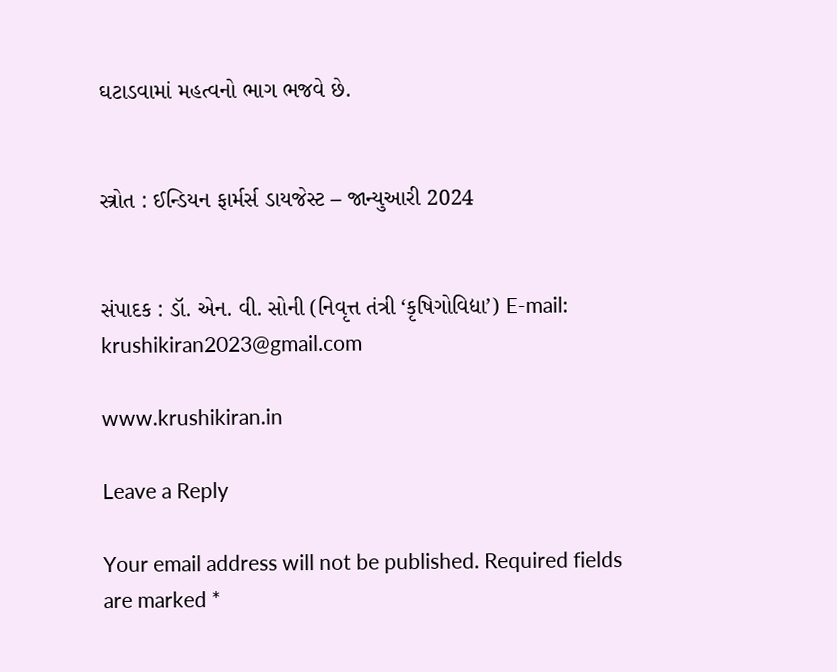ઘટાડવામાં મહત્વનો ભાગ ભજવે છે.


સ્ત્રોત : ઈન્ડિયન ફાર્મર્સ ડાયજેસ્ટ – જાન્યુઆરી 2024


સંપાદક : ડૉ. એન. વી. સોની (નિવૃત્ત તંત્રી ‘કૃષિગોવિદ્યા’) E-mail: krushikiran2023@gmail.com

www.krushikiran.in

Leave a Reply

Your email address will not be published. Required fields are marked *